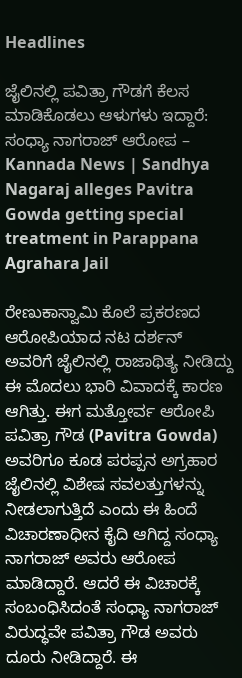Headlines

ಜೈಲಿನಲ್ಲಿ ಪವಿತ್ರಾ ಗೌಡಗೆ ಕೆಲಸ ಮಾಡಿಕೊಡಲು ಆಳುಗಳು ಇದ್ದಾರೆ: ಸಂಧ್ಯಾ ನಾಗರಾಜ್ ಆರೋಪ – Kannada News | Sandhya Nagaraj alleges Pavitra Gowda getting special treatment in Parappana Agrahara Jail

ರೇಣುಕಾಸ್ವಾಮಿ ಕೊಲೆ ಪ್ರಕರಣದ ಆರೋಪಿಯಾದ ನಟ ದರ್ಶನ್ ಅವರಿಗೆ ಜೈಲಿನಲ್ಲಿ ರಾಜಾಥಿತ್ಯ ನೀಡಿದ್ದು ಈ ಮೊದಲು ಭಾರಿ ವಿವಾದಕ್ಕೆ ಕಾರಣ ಆಗಿತ್ತು. ಈಗ ಮತ್ತೋರ್ವ ಆರೋಪಿ ಪವಿತ್ರಾ ಗೌಡ (Pavitra Gowda) ಅವರಿಗೂ ಕೂಡ ಪರಪ್ಪನ ಅಗ್ರಹಾರ ಜೈಲಿನಲ್ಲಿ ವಿಶೇಷ ಸವಲತ್ತುಗಳನ್ನು ನೀಡಲಾಗುತ್ತಿದೆ ಎಂದು ಈ ಹಿಂದೆ ವಿಚಾರಣಾಧೀನ ಕೈದಿ ಆಗಿದ್ದ ಸಂಧ್ಯಾ ನಾಗರಾಜ್ ಅವರು ಆರೋಪ ಮಾಡಿದ್ದಾರೆ. ಆದರೆ ಈ ವಿಚಾರಕ್ಕೆ ಸಂಬಂಧಿಸಿದಂತೆ ಸಂಧ್ಯಾ ನಾಗರಾಜ್ ವಿರುದ್ಧವೇ ಪವಿತ್ರಾ ಗೌಡ ಅವರು ದೂರು ನೀಡಿದ್ದಾರೆ. ಈ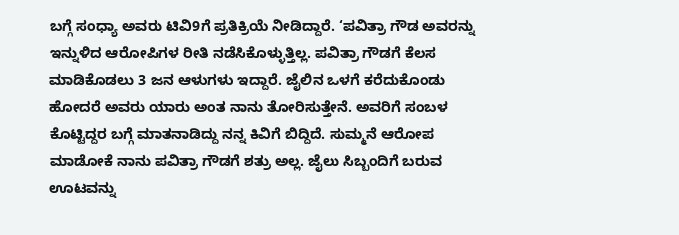ಬಗ್ಗೆ ಸಂಧ್ಯಾ ಅವರು ಟಿವಿ9ಗೆ ಪ್ರತಿಕ್ರಿಯೆ ನೀಡಿದ್ದಾರೆ. ‘ಪವಿತ್ರಾ ಗೌಡ ಅವರನ್ನು ಇನ್ನುಳಿದ ಆರೋಪಿಗಳ ರೀತಿ ನಡೆಸಿಕೊಳ್ಳುತ್ತಿಲ್ಲ. ಪವಿತ್ರಾ ಗೌಡಗೆ ಕೆಲಸ ಮಾಡಿಕೊಡಲು 3 ಜನ ಆಳುಗಳು ಇದ್ದಾರೆ. ಜೈಲಿನ ಒಳಗೆ ಕರೆದುಕೊಂಡು ಹೋದರೆ ಅವರು ಯಾರು ಅಂತ ನಾನು ತೋರಿಸುತ್ತೇನೆ. ಅವರಿಗೆ ಸಂಬಳ ಕೊಟ್ಟಿದ್ದರ ಬಗ್ಗೆ ಮಾತನಾಡಿದ್ದು ನನ್ನ ಕಿವಿಗೆ ಬಿದ್ದಿದೆ. ಸುಮ್ಮನೆ ಆರೋಪ ಮಾಡೋಕೆ ನಾನು ಪವಿತ್ರಾ ಗೌಡಗೆ ಶತ್ರು ಅಲ್ಲ. ಜೈಲು ಸಿಬ್ಬಂದಿಗೆ ಬರುವ ಊಟವನ್ನು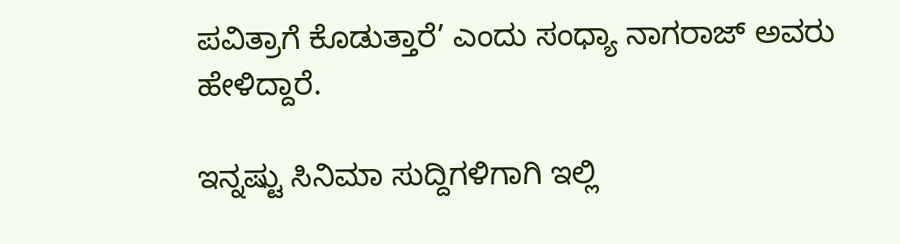ಪವಿತ್ರಾಗೆ ಕೊಡುತ್ತಾರೆ’ ಎಂದು ಸಂಧ್ಯಾ ನಾಗರಾಜ್ ಅವರು ಹೇಳಿದ್ದಾರೆ.

ಇನ್ನಷ್ಟು ಸಿನಿಮಾ ಸುದ್ದಿಗಳಿಗಾಗಿ ಇಲ್ಲಿ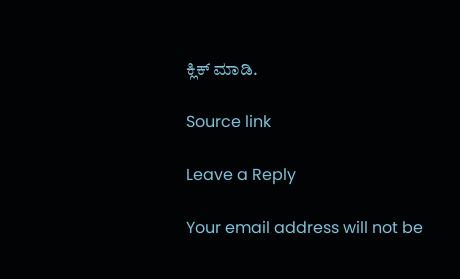ಕ್ಲಿಕ್ ಮಾಡಿ.

Source link

Leave a Reply

Your email address will not be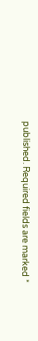published. Required fields are marked *